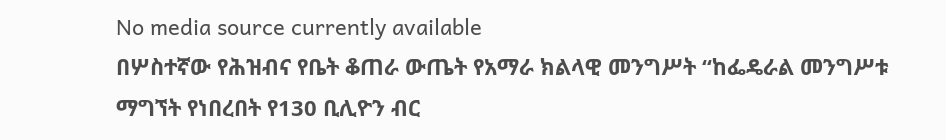No media source currently available
በሦስተኛው የሕዝብና የቤት ቆጠራ ውጤት የአማራ ክልላዊ መንግሥት “ከፌዴራል መንግሥቱ ማግኘት የነበረበት የ130 ቢሊዮን ብር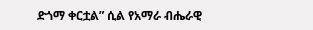ድጎማ ቀርቷል” ሲል የአማራ ብሔራዊ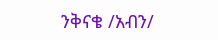ንቅናቄ /አብን/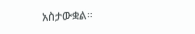አስታውቋል።